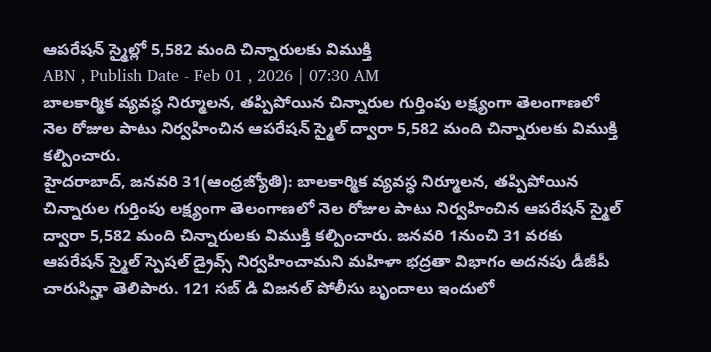ఆపరేషన్ స్మైల్లో 5,582 మంది చిన్నారులకు విముక్తి
ABN , Publish Date - Feb 01 , 2026 | 07:30 AM
బాలకార్మిక వ్యవస్ధ నిర్మూలన, తప్పిపోయిన చిన్నారుల గుర్తింపు లక్ష్యంగా తెలంగాణలో నెల రోజుల పాటు నిర్వహించిన ఆపరేషన్ స్మైల్ ద్వారా 5,582 మంది చిన్నారులకు విముక్తి కల్పించారు.
హైదరాబాద్, జనవరి 31(ఆంధ్రజ్యోతి): బాలకార్మిక వ్యవస్ధ నిర్మూలన, తప్పిపోయిన చిన్నారుల గుర్తింపు లక్ష్యంగా తెలంగాణలో నెల రోజుల పాటు నిర్వహించిన ఆపరేషన్ స్మైల్ ద్వారా 5,582 మంది చిన్నారులకు విముక్తి కల్పించారు. జనవరి 1నుంచి 31 వరకు ఆపరేషన్ స్మైల్ స్పెషల్ డ్రైవ్స్ నిర్వహించామని మహిళా భద్రతా విభాగం అదనపు డీజీపీ చారుసిన్హా తెలిపారు. 121 సబ్ డి విజనల్ పోలీసు బృందాలు ఇందులో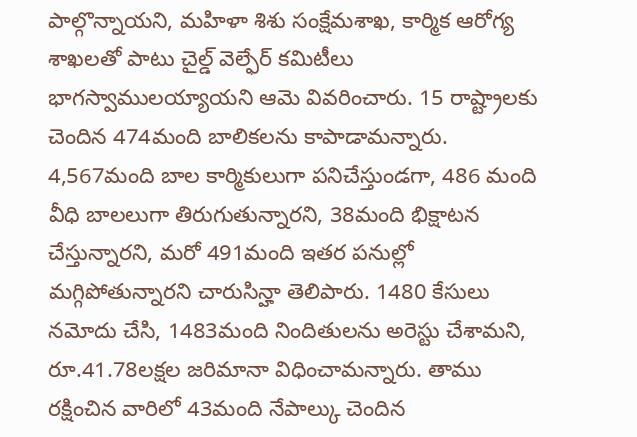పాల్గొన్నాయని, మహిళా శిశు సంక్షేమశాఖ, కార్మిక ఆరోగ్య శాఖలతో పాటు చైల్డ్ వెల్ఫేర్ కమిటీలు భాగస్వాములయ్యాయని ఆమె వివరించారు. 15 రాష్ట్రాలకు చెందిన 474మంది బాలికలను కాపాడామన్నారు. 4,567మంది బాల కార్మికులుగా పనిచేస్తుండగా, 486 మంది వీధి బాలలుగా తిరుగుతున్నారని, 38మంది భిక్షాటన చేస్తున్నారని, మరో 491మంది ఇతర పనుల్లో మగ్గిపోతున్నారని చారుసిన్హా తెలిపారు. 1480 కేసులు నమోదు చేసి, 1483మంది నిందితులను అరెస్టు చేశామని, రూ.41.78లక్షల జరిమానా విధించామన్నారు. తాము రక్షించిన వారిలో 43మంది నేపాల్కు చెందిన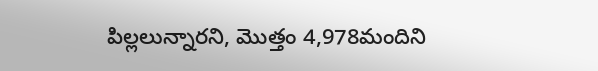పిల్లలున్నారని, మొత్తం 4,978మందిని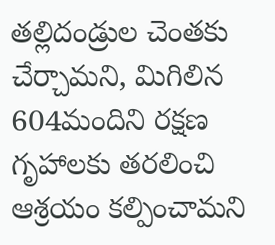తల్లిదండ్రుల చెంతకు చేర్చామని, మిగిలిన 604మందిని రక్షణ గృహాలకు తరలించి ఆశ్రయం కల్పించామని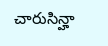చారుసిన్హా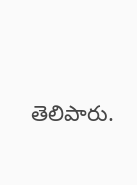తెలిపారు.